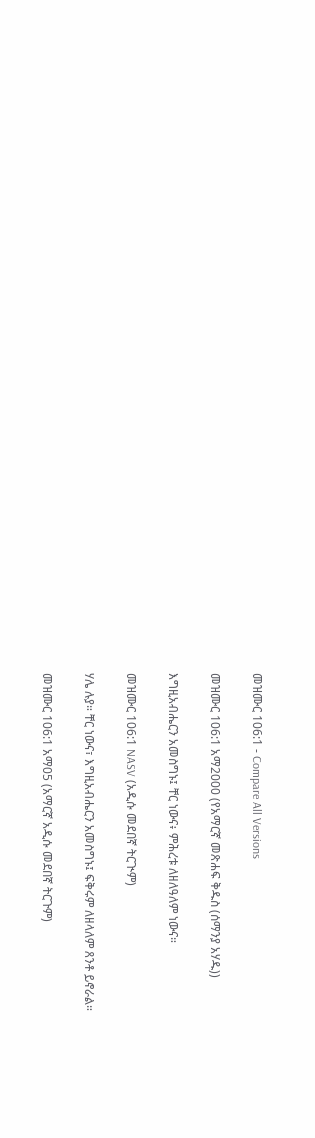መዝሙር 106:1 - Compare All Versions

መዝሙር 106:1 አማ2000 (የአማርኛ መጽሐፍ ቅዱስ (ሰማንያ አሃዱ))

እግዚአብሔርን አመስግኑ፤ ቸር ነውና፥ ምሕረቱ ለዘለዓለም ነውና።

መዝሙር 106:1 NASV (አዲሱ መደበኛ ትርጒም)

ሃሌ ሉያ። ቸር ነውና፣ እግዚአብሔርን አመስግኑ፤ ፍቅሩም ለዘላለም ጸንቶ ይኖራል።

መዝሙር 106:1 አማ05 (አማርኛ አዲሱ መደበኛ ትርጉም)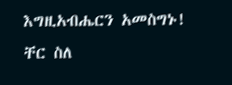እግዚአብሔርን አመስግኑ! ቸር ስለ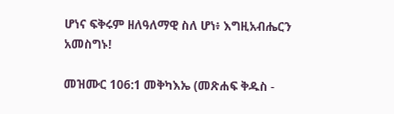ሆነና ፍቅሩም ዘለዓለማዊ ስለ ሆነ፥ እግዚአብሔርን አመስግኑ!

መዝሙር 106:1 መቅካእኤ (መጽሐፍ ቅዱስ -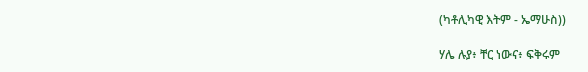(ካቶሊካዊ እትም - ኤማሁስ))

ሃሌ ሉያ፥ ቸር ነውና፥ ፍቅሩም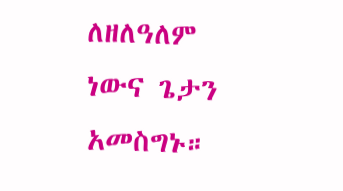ለዘለዓለም ነውና ጌታን አመስግኑ።